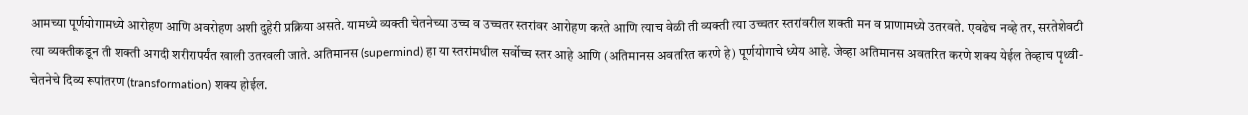आमच्या पूर्णयोगामध्ये आरोहण आणि अवरोहण अशी दुहेरी प्रक्रिया असते. यामध्ये व्यक्ती चेतनेच्या उच्च व उच्चतर स्तरांवर आरोहण करते आणि त्याच वेळी ती व्यक्ती त्या उच्चतर स्तरांवरील शक्ती मन व प्राणामध्ये उतरवते. एवढेच नव्हे तर, सरतेशेवटी त्या व्यक्तीकडून ती शक्ती अगदी शरीरापर्यंत खाली उतरवली जाते. अतिमानस (supermind) हा या स्तरांमधील सर्वोच्च स्तर आहे आणि (अतिमानस अवतरित करणे हे) पूर्णयोगाचे ध्येय आहे. जेव्हा अतिमानस अवतरित करणे शक्य येईल तेव्हाच पृथ्वी-चेतनेचे दिव्य रूपांतरण (transformation) शक्य होईल.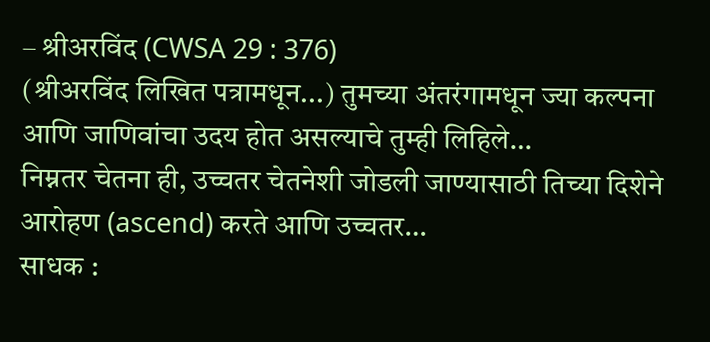– श्रीअरविंद (CWSA 29 : 376)
(श्रीअरविंद लिखित पत्रामधून...) तुमच्या अंतरंगामधून ज्या कल्पना आणि जाणिवांचा उदय होत असल्याचे तुम्ही लिहिले…
निम्नतर चेतना ही, उच्चतर चेतनेशी जोडली जाण्यासाठी तिच्या दिशेने आरोहण (ascend) करते आणि उच्चतर…
साधक :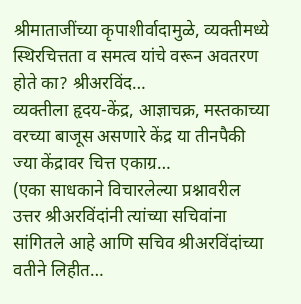श्रीमाताजींच्या कृपाशीर्वादामुळे, व्यक्तीमध्ये स्थिरचित्तता व समत्व यांचे वरून अवतरण होते का? श्रीअरविंद…
व्यक्तीला हृदय-केंद्र, आज्ञाचक्र, मस्तकाच्या वरच्या बाजूस असणारे केंद्र या तीनपैकी ज्या केंद्रावर चित्त एकाग्र…
(एका साधकाने विचारलेल्या प्रश्नावरील उत्तर श्रीअरविंदांनी त्यांच्या सचिवांना सांगितले आहे आणि सचिव श्रीअरविंदांच्या वतीने लिहीत…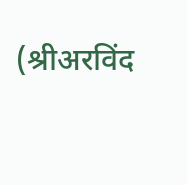(श्रीअरविंद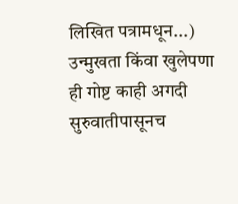लिखित पत्रामधून...) उन्मुखता किंवा खुलेपणा ही गोष्ट काही अगदी सुरुवातीपासूनच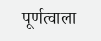पूर्णत्वाला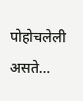पोहोचलेली असते…